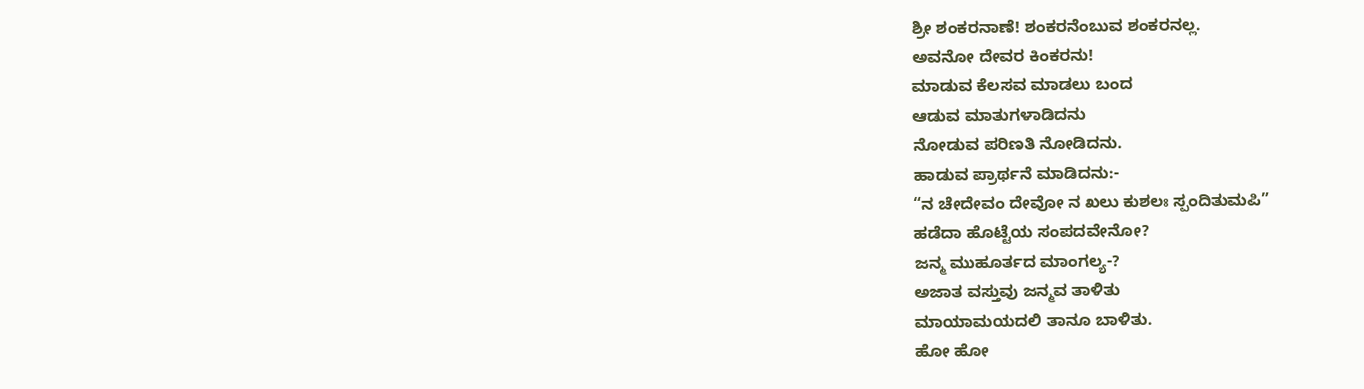ಶ್ರೀ ಶಂಕರನಾಣೆ! ಶಂಕರನೆಂಬುವ ಶಂಕರನಲ್ಲ.
ಅವನೋ ದೇವರ ಕಿಂಕರನು!
ಮಾಡುವ ಕೆಲಸವ ಮಾಡಲು ಬಂದ
ಆಡುವ ಮಾತುಗಳಾಡಿದನು
ನೋಡುವ ಪರಿಣತಿ ನೋಡಿದನು.
ಹಾಡುವ ಪ್ರಾರ್ಥನೆ ಮಾಡಿದನು:-
“ನ ಚೇದೇವಂ ದೇವೋ ನ ಖಲು ಕುಶಲಃ ಸ್ಪಂದಿತುಮಪಿ”
ಹಡೆದಾ ಹೊಟ್ಟೆಯ ಸಂಪದವೇನೋ?
ಜನ್ಮ ಮುಹೂರ್ತದ ಮಾಂಗಲ್ಯ-?
ಅಜಾತ ವಸ್ತುವು ಜನ್ಮವ ತಾಳಿತು
ಮಾಯಾಮಯದಲಿ ತಾನೂ ಬಾಳಿತು.
ಹೋ ಹೋ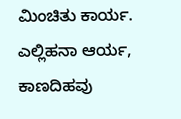ಮಿಂಚಿತು ಕಾರ್ಯ.
ಎಲ್ಲಿಹನಾ ಆರ್ಯ,
ಕಾಣದಿಹವು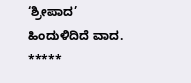‘ಶ್ರೀಪಾದ’
ಹಿಂದುಳಿದಿದೆ ವಾದ.
*****